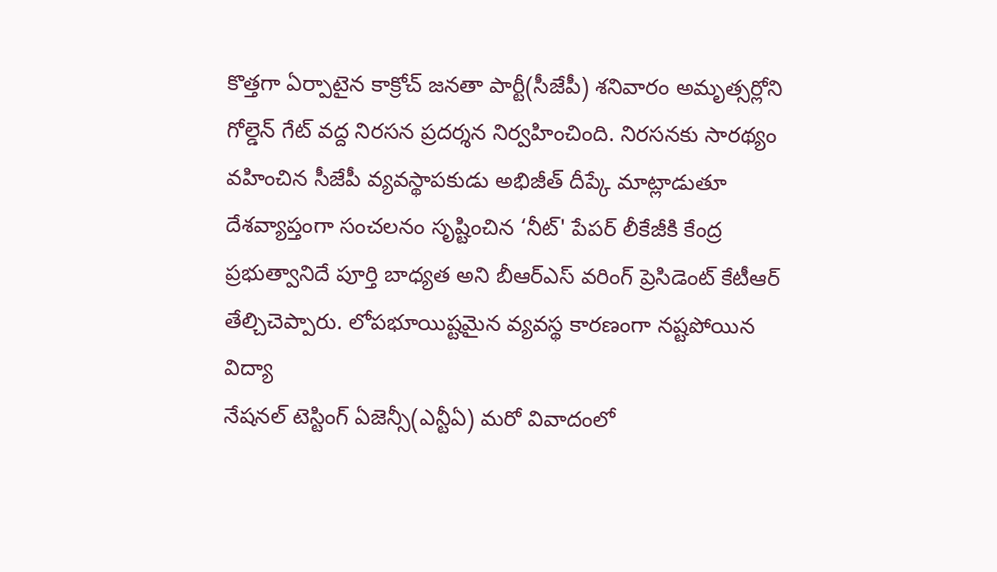కొత్తగా ఏర్పాటైన కాక్రోచ్ జనతా పార్టీ(సీజేపీ) శనివారం అమృత్సర్లోని గోల్డెన్ గేట్ వద్ద నిరసన ప్రదర్శన నిర్వహించింది. నిరసనకు సారథ్యం వహించిన సీజేపీ వ్యవస్థాపకుడు అభిజీత్ దీప్కే మాట్లాడుతూ
దేశవ్యాప్తంగా సంచలనం సృష్టించిన ‘నీట్' పేపర్ లీకేజీకి కేంద్ర ప్రభుత్వానిదే పూర్తి బాధ్యత అని బీఆర్ఎస్ వరింగ్ ప్రెసిడెంట్ కేటీఆర్ తేల్చిచెప్పారు. లోపభూయిష్టమైన వ్యవస్థ కారణంగా నష్టపోయిన విద్యా
నేషనల్ టెస్టింగ్ ఏజెన్సీ(ఎన్టీఏ) మరో వివాదంలో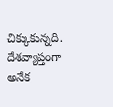చిక్కుకున్నది. దేశవ్యాప్తంగా అనేక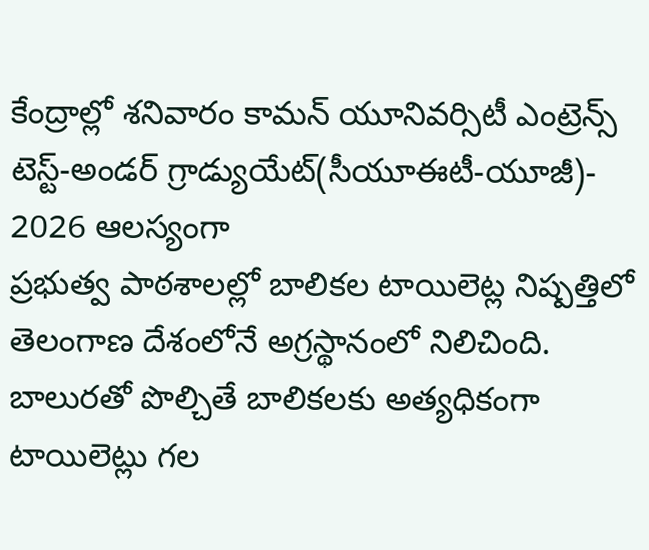కేంద్రాల్లో శనివారం కామన్ యూనివర్సిటీ ఎంట్రెన్స్ టెస్ట్-అండర్ గ్రాడ్యుయేట్(సీయూఈటీ-యూజీ)- 2026 ఆలస్యంగా
ప్రభుత్వ పాఠశాలల్లో బాలికల టాయిలెట్ల నిష్పత్తిలో తెలంగాణ దేశంలోనే అగ్రస్థానంలో నిలిచింది. బాలురతో పొల్చితే బాలికలకు అత్యధికంగా టాయిలెట్లు గల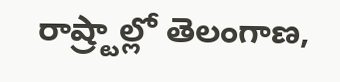రాష్ర్టాల్లో తెలంగాణ,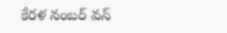కేరళ నంబర్ వన్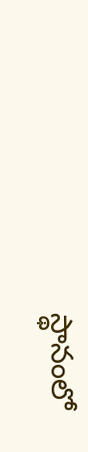స్థానంలో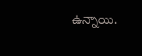ఉన్నాయి.